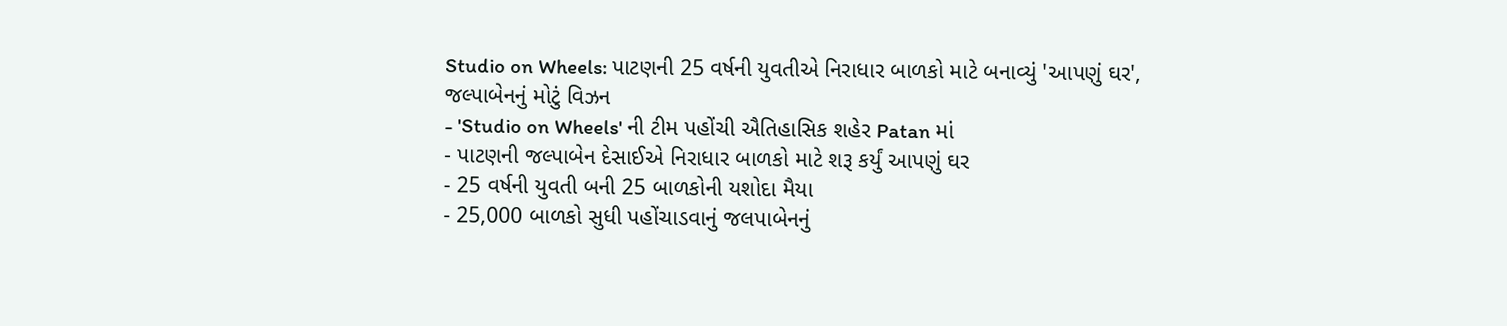Studio on Wheels: પાટણની 25 વર્ષની યુવતીએ નિરાધાર બાળકો માટે બનાવ્યું 'આપણું ઘર', જલ્પાબેનનું મોટું વિઝન
- 'Studio on Wheels' ની ટીમ પહોંચી ઐતિહાસિક શહેર Patan માં
- પાટણની જલ્પાબેન દેસાઈએ નિરાધાર બાળકો માટે શરૂ કર્યું આપણું ઘર
- 25 વર્ષની યુવતી બની 25 બાળકોની યશોદા મૈયા
- 25,000 બાળકો સુધી પહોંચાડવાનું જલપાબેનનું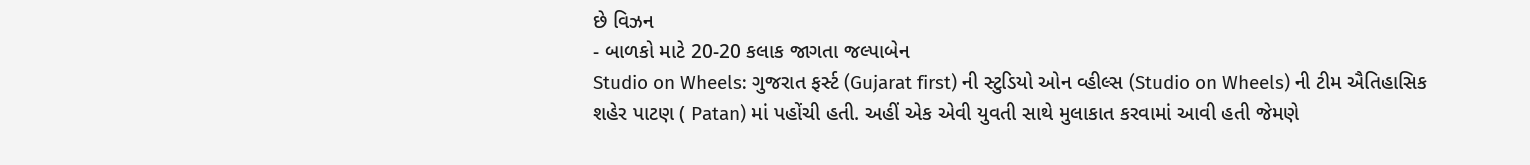છે વિઝન
- બાળકો માટે 20-20 કલાક જાગતા જલ્પાબેન
Studio on Wheels: ગુજરાત ફર્સ્ટ (Gujarat first) ની સ્ટુડિયો ઓન વ્હીલ્સ (Studio on Wheels) ની ટીમ ઐતિહાસિક શહેર પાટણ ( Patan) માં પહોંચી હતી. અહીં એક એવી યુવતી સાથે મુલાકાત કરવામાં આવી હતી જેમણે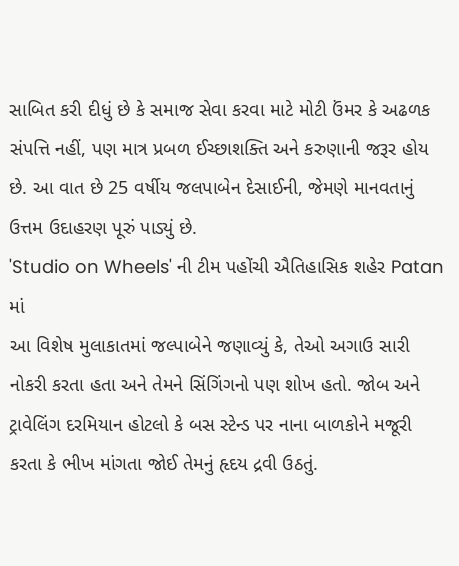સાબિત કરી દીધું છે કે સમાજ સેવા કરવા માટે મોટી ઉંમર કે અઢળક સંપત્તિ નહીં, પણ માત્ર પ્રબળ ઈચ્છાશક્તિ અને કરુણાની જરૂર હોય છે. આ વાત છે 25 વર્ષીય જલપાબેન દેસાઈની, જેમણે માનવતાનું ઉત્તમ ઉદાહરણ પૂરું પાડ્યું છે.
'Studio on Wheels' ની ટીમ પહોંચી ઐતિહાસિક શહેર Patan માં
આ વિશેષ મુલાકાતમાં જલ્પાબેને જણાવ્યું કે, તેઓ અગાઉ સારી નોકરી કરતા હતા અને તેમને સિંગિંગનો પણ શોખ હતો. જોબ અને ટ્રાવેલિંગ દરમિયાન હોટલો કે બસ સ્ટેન્ડ પર નાના બાળકોને મજૂરી કરતા કે ભીખ માંગતા જોઈ તેમનું હૃદય દ્રવી ઉઠતું.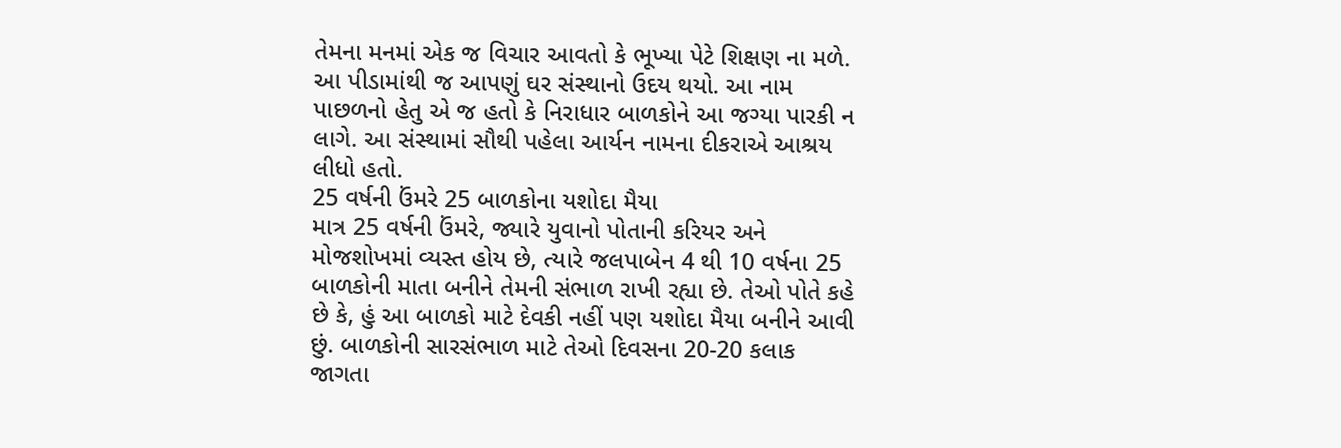તેમના મનમાં એક જ વિચાર આવતો કે ભૂખ્યા પેટે શિક્ષણ ના મળે. આ પીડામાંથી જ આપણું ઘર સંસ્થાનો ઉદય થયો. આ નામ પાછળનો હેતુ એ જ હતો કે નિરાધાર બાળકોને આ જગ્યા પારકી ન લાગે. આ સંસ્થામાં સૌથી પહેલા આર્યન નામના દીકરાએ આશ્રય લીધો હતો.
25 વર્ષની ઉંમરે 25 બાળકોના યશોદા મૈયા
માત્ર 25 વર્ષની ઉંમરે, જ્યારે યુવાનો પોતાની કરિયર અને મોજશોખમાં વ્યસ્ત હોય છે, ત્યારે જલપાબેન 4 થી 10 વર્ષના 25 બાળકોની માતા બનીને તેમની સંભાળ રાખી રહ્યા છે. તેઓ પોતે કહે છે કે, હું આ બાળકો માટે દેવકી નહીં પણ યશોદા મૈયા બનીને આવી છું. બાળકોની સારસંભાળ માટે તેઓ દિવસના 20-20 કલાક જાગતા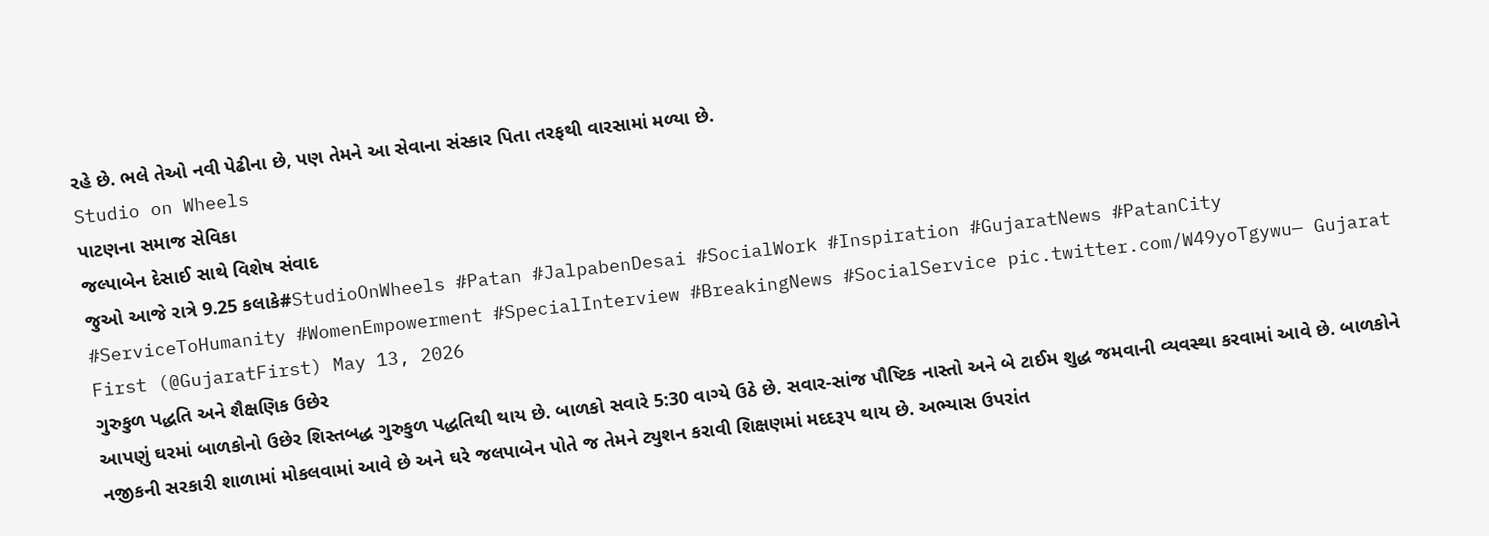રહે છે. ભલે તેઓ નવી પેઢીના છે, પણ તેમને આ સેવાના સંસ્કાર પિતા તરફથી વારસામાં મળ્યા છે.
Studio on Wheels
પાટણના સમાજ સેવિકા
જલ્પાબેન દેસાઈ સાથે વિશેષ સંવાદ
જુઓ આજે રાત્રે 9.25 કલાકે#StudioOnWheels #Patan #JalpabenDesai #SocialWork #Inspiration #GujaratNews #PatanCity #ServiceToHumanity #WomenEmpowerment #SpecialInterview #BreakingNews #SocialService pic.twitter.com/W49yoTgywu— Gujarat First (@GujaratFirst) May 13, 2026
ગુરુકુળ પદ્ધતિ અને શૈક્ષણિક ઉછેર
આપણું ઘરમાં બાળકોનો ઉછેર શિસ્તબદ્ધ ગુરુકુળ પદ્ધતિથી થાય છે. બાળકો સવારે 5:30 વાગ્યે ઉઠે છે. સવાર-સાંજ પૌષ્ટિક નાસ્તો અને બે ટાઈમ શુદ્ધ જમવાની વ્યવસ્થા કરવામાં આવે છે. બાળકોને નજીકની સરકારી શાળામાં મોકલવામાં આવે છે અને ઘરે જલપાબેન પોતે જ તેમને ટ્યુશન કરાવી શિક્ષણમાં મદદરૂપ થાય છે. અભ્યાસ ઉપરાંત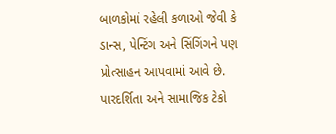બાળકોમાં રહેલી કળાઓ જેવી કે ડાન્સ, પેન્ટિંગ અને સિંગિંગને પણ પ્રોત્સાહન આપવામાં આવે છે.
પારદર્શિતા અને સામાજિક ટેકો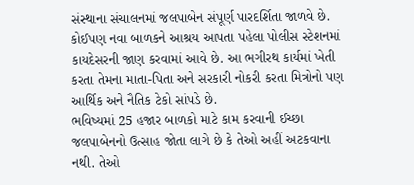સંસ્થાના સંચાલનમાં જલપાબેન સંપૂર્ણ પારદર્શિતા જાળવે છે. કોઈપણ નવા બાળકને આશ્રય આપતા પહેલા પોલીસ સ્ટેશનમાં કાયદેસરની જાણ કરવામાં આવે છે. આ ભગીરથ કાર્યમાં ખેતી કરતા તેમના માતા-પિતા અને સરકારી નોકરી કરતા મિત્રોનો પણ આર્થિક અને નૈતિક ટેકો સાંપડે છે.
ભવિષ્યમાં 25 હજાર બાળકો માટે કામ કરવાની ઈચ્છા
જલપાબેનનો ઉત્સાહ જોતા લાગે છે કે તેઓ અહીં અટકવાના નથી. તેઓ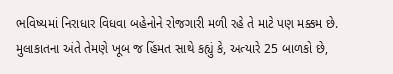ભવિષ્યમાં નિરાધાર વિધવા બહેનોને રોજગારી મળી રહે તે માટે પણ મક્કમ છે. મુલાકાતના અંતે તેમણે ખૂબ જ હિંમત સાથે કહ્યું કે, અત્યારે 25 બાળકો છે,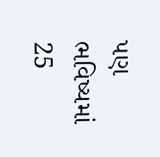પણ ભવિષ્યમાં 25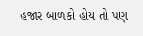હજાર બાળકો હોય તો પણ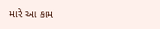મારે આ કામ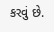કરવું છે.